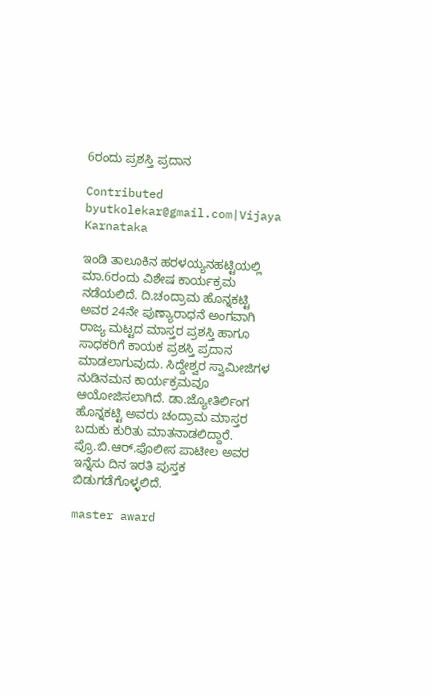6ರಂದು ಪ್ರಶಸ್ತಿ ಪ್ರದಾನ

Contributed byutkolekar@gmail.com|Vijaya Karnataka

ಇಂಡಿ ತಾಲೂಕಿನ ಹರಳಯ್ಯನಹಟ್ಟಿಯಲ್ಲಿ ಮಾ.6ರಂದು ವಿಶೇಷ ಕಾರ್ಯಕ್ರಮ ನಡೆಯಲಿದೆ. ದಿ.ಚಂದ್ರಾಮ ಹೊನ್ನಕಟ್ಟಿ ಅವರ 24ನೇ ಪುಣ್ಯಾರಾಧನೆ ಅಂಗವಾಗಿ ರಾಜ್ಯ ಮಟ್ಟದ ಮಾಸ್ತರ ಪ್ರಶಸ್ತಿ ಹಾಗೂ ಸಾಧಕರಿಗೆ ಕಾಯಕ ಪ್ರಶಸ್ತಿ ಪ್ರದಾನ ಮಾಡಲಾಗುವುದು. ಸಿದ್ದೇಶ್ವರ ಸ್ವಾಮೀಜಿಗಳ ನುಡಿನಮನ ಕಾರ್ಯಕ್ರಮವೂ ಆಯೋಜಿಸಲಾಗಿದೆ. ಡಾ.ಜ್ಯೋತಿರ್ಲಿಂಗ ಹೊನ್ನಕಟ್ಟಿ ಅವರು ಚಂದ್ರಾಮ ಮಾಸ್ತರ ಬದುಕು ಕುರಿತು ಮಾತನಾಡಲಿದ್ದಾರೆ. ಪ್ರೊ.ಬಿ.ಆರ್‌.ಪೊಲೀಸ ಪಾಟೀಲ ಅವರ ಇನ್ನೆಸು ದಿನ ಇರತಿ ಪುಸ್ತಕ ಬಿಡುಗಡೆಗೊಳ್ಳಲಿದೆ.

master award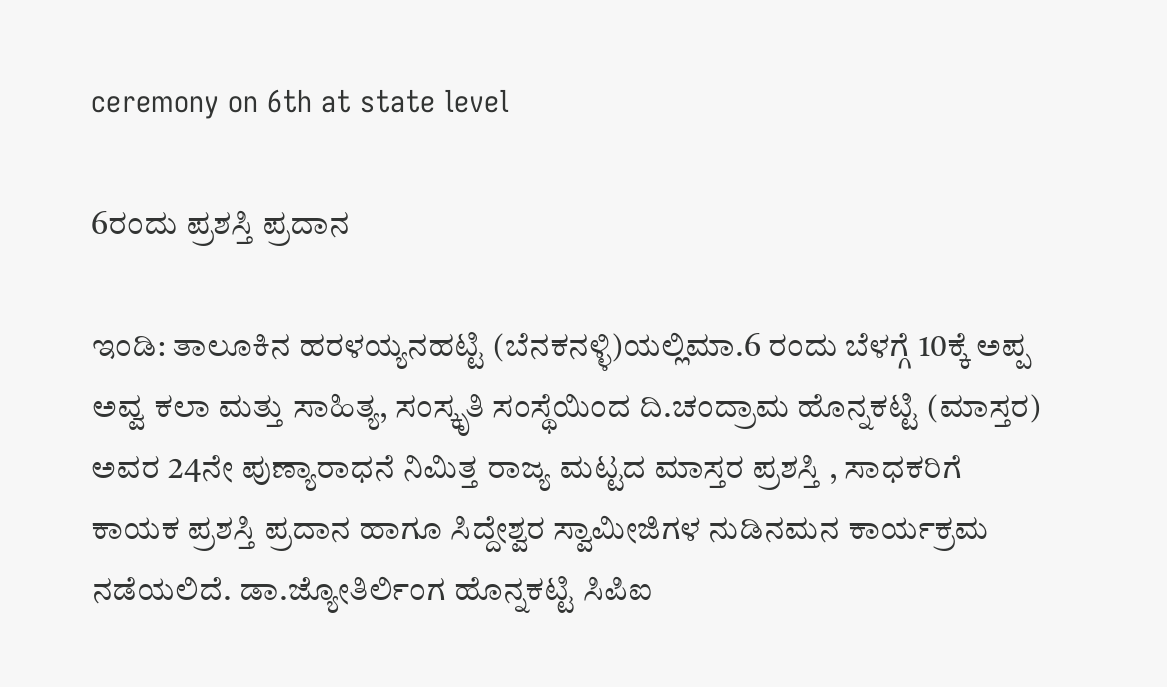ceremony on 6th at state level

6ರಂದು ಪ್ರಶಸ್ತಿ ಪ್ರದಾನ

ಇಂಡಿ: ತಾಲೂಕಿನ ಹರಳಯ್ಯನಹಟ್ಟಿ (ಬೆನಕನಳ್ಳಿ)ಯಲ್ಲಿಮಾ.6 ರಂದು ಬೆಳಗ್ಗೆ 10ಕ್ಕೆ ಅಪ್ಪ ಅವ್ವ ಕಲಾ ಮತ್ತು ಸಾಹಿತ್ಯ, ಸಂಸ್ಕೃತಿ ಸಂಸ್ಥೆಯಿಂದ ದಿ.ಚಂದ್ರಾಮ ಹೊನ್ನಕಟ್ಟಿ (ಮಾಸ್ತರ) ಅವರ 24ನೇ ಪುಣ್ಯಾರಾಧನೆ ನಿಮಿತ್ತ ರಾಜ್ಯ ಮಟ್ಟದ ಮಾಸ್ತರ ಪ್ರಶಸ್ತಿ , ಸಾಧಕರಿಗೆ ಕಾಯಕ ಪ್ರಶಸ್ತಿ ಪ್ರದಾನ ಹಾಗೂ ಸಿದ್ದೇಶ್ವರ ಸ್ವಾಮೀಜಿಗಳ ನುಡಿನಮನ ಕಾರ್ಯಕ್ರಮ ನಡೆಯಲಿದೆ. ಡಾ.ಜ್ಯೋತಿರ್ಲಿಂಗ ಹೊನ್ನಕಟ್ಟಿ ಸಿಪಿಐ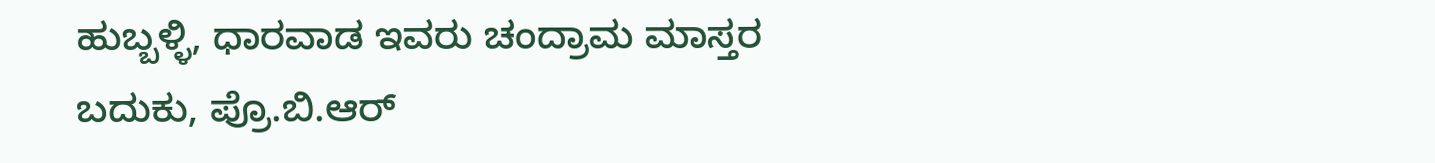ಹುಬ್ಬಳ್ಳಿ, ಧಾರವಾಡ ಇವರು ಚಂದ್ರಾಮ ಮಾಸ್ತರ ಬದುಕು, ಪ್ರೊ.ಬಿ.ಆರ್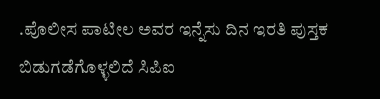.ಪೊಲೀಸ ಪಾಟೀಲ ಅವರ ಇನ್ನೆಸು ದಿನ ಇರತಿ ಪುಸ್ತಕ ಬಿಡುಗಡೆಗೊಳ್ಳಲಿದೆ ಸಿಪಿಐ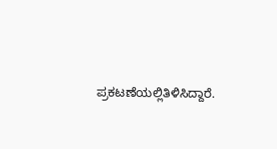ಪ್ರಕಟಣೆಯಲ್ಲಿತಿಳಿಸಿದ್ದಾರೆ.